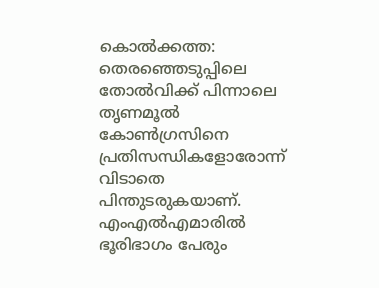കൊൽക്കത്ത: തെരഞ്ഞെടുപ്പിലെ തോൽവിക്ക് പിന്നാലെ തൃണമൂൽ കോൺഗ്രസിനെ പ്രതിസന്ധികളോരോന്ന് വിടാതെ പിന്തുടരുകയാണ്. എംഎൽഎമാരിൽ ഭൂരിഭാഗം പേരും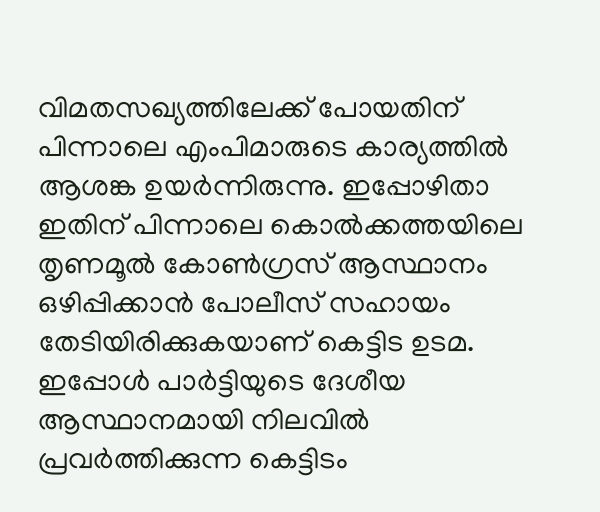വിമതസഖ്യത്തിലേക്ക് പോയതിന് പിന്നാലെ എംപിമാരുടെ കാര്യത്തിൽ ആശങ്ക ഉയർന്നിരുന്നു. ഇപ്പോഴിതാ ഇതിന് പിന്നാലെ കൊൽക്കത്തയിലെ തൃണമൂൽ കോൺഗ്രസ് ആസ്ഥാനം ഒഴിപ്പിക്കാൻ പോലീസ് സഹായം തേടിയിരിക്കുകയാണ് കെട്ടിട ഉടമ. ഇപ്പോൾ പാർട്ടിയുടെ ദേശീയ ആസ്ഥാനമായി നിലവിൽ പ്രവർത്തിക്കുന്ന കെട്ടിടം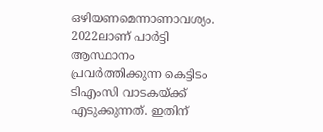ഒഴിയണമെന്നാണാവശ്യം.
2022ലാണ് പാർട്ടി ആസ്ഥാനം പ്രവർത്തിക്കുന്ന കെട്ടിടം ടിഎംസി വാടകയ്ക്ക് എടുക്കുന്നത്. ഇതിന്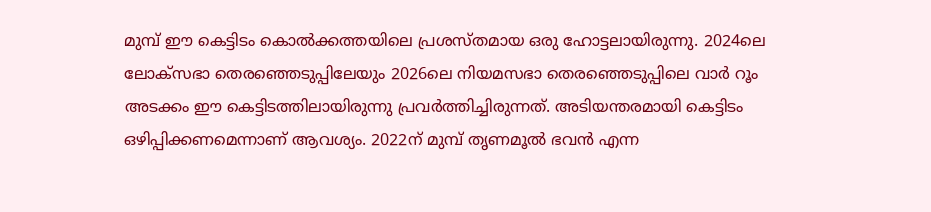മുമ്പ് ഈ കെട്ടിടം കൊൽക്കത്തയിലെ പ്രശസ്തമായ ഒരു ഹോട്ടലായിരുന്നു. 2024ലെ ലോക്സഭാ തെരഞ്ഞെടുപ്പിലേയും 2026ലെ നിയമസഭാ തെരഞ്ഞെടുപ്പിലെ വാർ റൂം അടക്കം ഈ കെട്ടിടത്തിലായിരുന്നു പ്രവർത്തിച്ചിരുന്നത്. അടിയന്തരമായി കെട്ടിടം ഒഴിപ്പിക്കണമെന്നാണ് ആവശ്യം. 2022ന് മുമ്പ് തൃണമൂൽ ഭവൻ എന്ന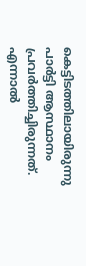കെട്ടിടത്തിലായിരുന്നു പാർട്ടി ആസ്ഥാനം പ്രവർത്തിച്ചിരുന്നത്.
എന്നാൽ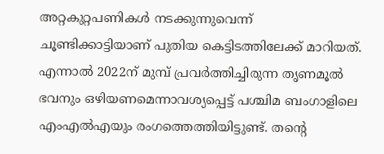അറ്റകുറ്റപണികൾ നടക്കുന്നുവെന്ന് ചൂണ്ടിക്കാട്ടിയാണ് പുതിയ കെട്ടിടത്തിലേക്ക് മാറിയത്. എന്നാൽ 2022ന് മുമ്പ് പ്രവർത്തിച്ചിരുന്ന തൃണമൂൽ ഭവനും ഒഴിയണമെന്നാവശ്യപ്പെട്ട് പശ്ചിമ ബംഗാളിലെ എംഎൽഎയും രംഗത്തെത്തിയിട്ടുണ്ട്. തന്റെ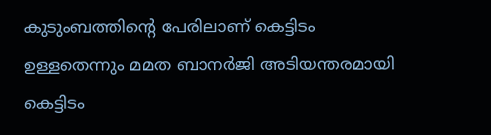കുടുംബത്തിന്റെ പേരിലാണ് കെട്ടിടം ഉള്ളതെന്നും മമത ബാനർജി അടിയന്തരമായി കെട്ടിടം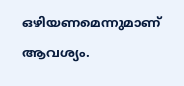ഒഴിയണമെന്നുമാണ് ആവശ്യം.